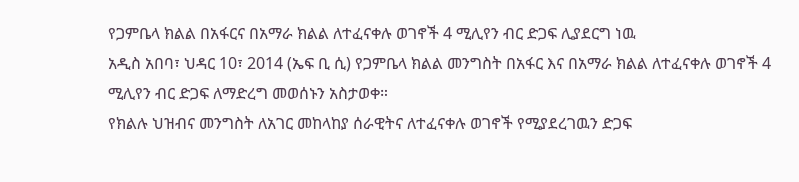የጋምቤላ ክልል በአፋርና በአማራ ክልል ለተፈናቀሉ ወገኖች 4 ሚሊየን ብር ድጋፍ ሊያደርግ ነዉ
አዲስ አበባ፣ ህዳር 10፣ 2014 (ኤፍ ቢ ሲ) የጋምቤላ ክልል መንግስት በአፋር እና በአማራ ክልል ለተፈናቀሉ ወገኖች 4 ሚሊየን ብር ድጋፍ ለማድረግ መወሰኑን አስታወቀ።
የክልሉ ህዝብና መንግስት ለአገር መከላከያ ሰራዊትና ለተፈናቀሉ ወገኖች የሚያደረገዉን ድጋፍ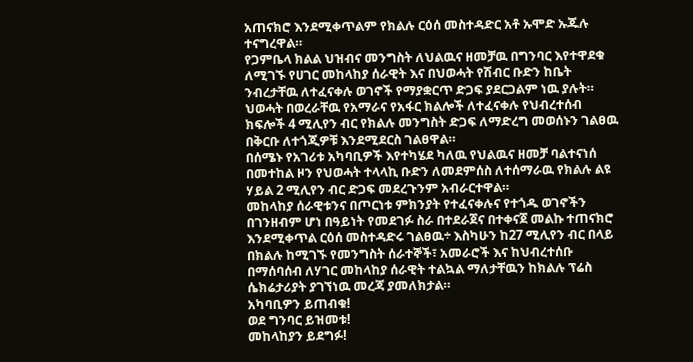አጠናክሮ እንደሚቀጥልም የክልሉ ርዕሰ መስተዳድር አቶ ኡሞድ ኡጁሉ ተናግረዋል።
የጋምቤላ ክልል ህዝብና መንግስት ለህልዉና ዘመቻዉ በግንባር እየተዋደቁ ለሚገኙ የሀገር መከላከያ ሰራዊት እና በህወሓት የሽብር ቡድን ከቤት ንብረታቸዉ ለተፈናቀሉ ወገኖች የማያቋርጥ ድጋፍ ያደርጋልም ነዉ ያሉት።
ህወሓት በወረራቸዉ የአማራና የአፋር ክልሎች ለተፈናቀሉ የህብረተሰብ ክፍሎች 4 ሚሊየን ብር የክልሉ መንግስት ድጋፍ ለማድረግ መወሰኑን ገልፀዉ በቅርቡ ለተጎጂዎቹ እንደሚደርስ ገልፀዋል።
በሰሜኑ የአገሪቱ አካባቢዎች እየተካሄደ ካለዉ የህልዉና ዘመቻ ባልተናነሰ በመተከል ዞን የህወሓት ተላላኪ ቡድን ለመደምሰስ ለተሰማራዉ የክልሉ ልዩ ሃይል 2 ሚሊየን ብር ድጋፍ መደረጉንም አብራርተዋል።
መከላከያ ሰራዊቱንና በጦርነቱ ምክንያት የተፈናቀሉና የተጎዱ ወገኖችን በገንዘብም ሆነ በዓይነት የመደገፉ ስራ በተደራጀና በተቀናጀ መልኩ ተጠናክሮ እንደሚቀጥል ርዕሰ መስተዳድሩ ገልፀዉ÷ እስካሁን ከ27 ሚሊየን ብር በላይ በክልሉ ከሚገኙ የመንግስት ሰራተኞች፣ አመራሮች እና ከህብረተሰቡ በማሰባሰብ ለሃገር መከላከያ ሰራዊት ተልኳል ማለታቸዉን ከክልሉ ፕሬስ ሴክሬታሪያት ያገኘነዉ መረጃ ያመለክታል።
አካባቢዎን ይጠብቁ!
ወደ ግንባር ይዝመቱ!
መከላከያን ይደግፉ!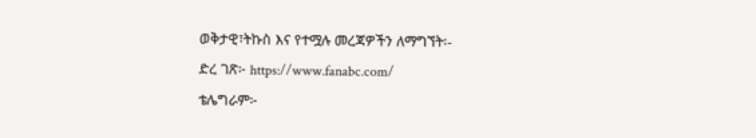ወቅታዊ፣ትኩስ እና የተሟሉ መረጃዎችን ለማግኘት፡-
ድረ ገጽ፦ https://www.fanabc.com/
ቴሌግራም፦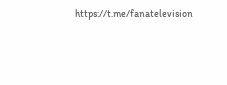https://t.me/fanatelevision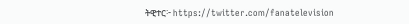ትዊተር፦ https://twitter.com/fanatelevision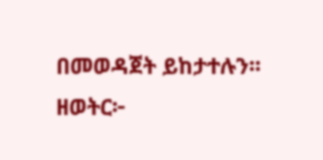በመወዳጀት ይከታተሉን፡፡
ዘወትር፦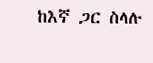ከእኛ ጋር ስላሉ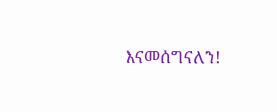እናመሰግናለን!